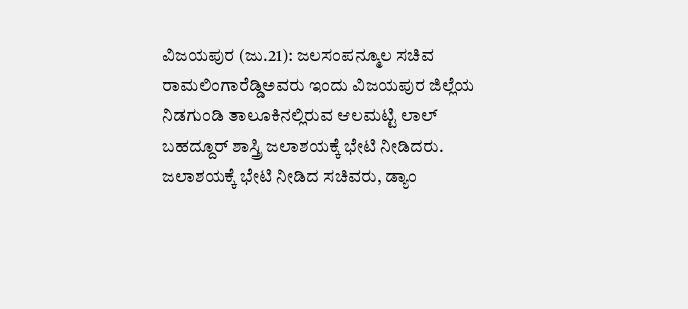ವಿಜಯಪುರ (ಜು.21): ಜಲಸಂಪನ್ಮೂಲ ಸಚಿವ ರಾಮಲಿಂಗಾರೆಡ್ಡಿಅವರು ಇಂದು ವಿಜಯಪುರ ಜಿಲ್ಲೆಯ ನಿಡಗುಂಡಿ ತಾಲೂಕಿನಲ್ಲಿರುವ ಆಲಮಟ್ಟಿ ಲಾಲ್ ಬಹದ್ದೂರ್ ಶಾಸ್ತ್ರಿ ಜಲಾಶಯಕ್ಕೆ ಭೇಟಿ ನೀಡಿದರು.
ಜಲಾಶಯಕ್ಕೆ ಭೇಟಿ ನೀಡಿದ ಸಚಿವರು, ಡ್ಯಾಂ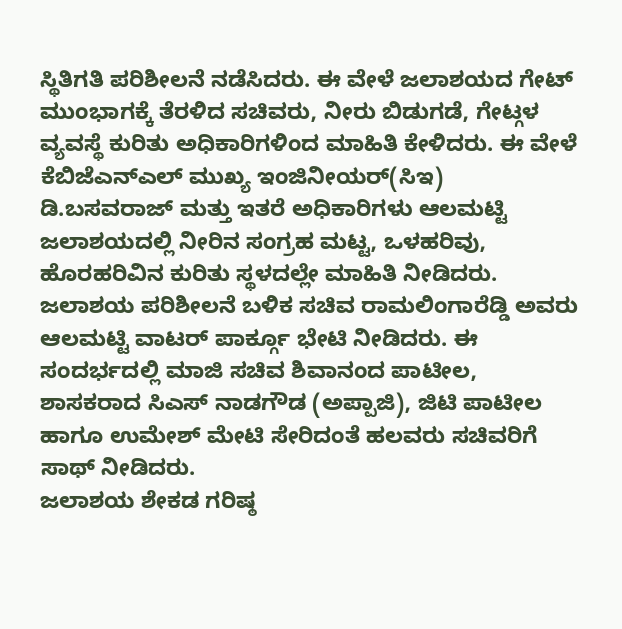ಸ್ಥಿತಿಗತಿ ಪರಿಶೀಲನೆ ನಡೆಸಿದರು. ಈ ವೇಳೆ ಜಲಾಶಯದ ಗೇಟ್ ಮುಂಭಾಗಕ್ಕೆ ತೆರಳಿದ ಸಚಿವರು, ನೀರು ಬಿಡುಗಡೆ, ಗೇಟ್ಗಳ ವ್ಯವಸ್ಥೆ ಕುರಿತು ಅಧಿಕಾರಿಗಳಿಂದ ಮಾಹಿತಿ ಕೇಳಿದರು. ಈ ವೇಳೆ ಕೆಬಿಜೆಎನ್ಎಲ್ ಮುಖ್ಯ ಇಂಜಿನೀಯರ್(ಸಿಇ) ಡಿ.ಬಸವರಾಜ್ ಮತ್ತು ಇತರೆ ಅಧಿಕಾರಿಗಳು ಆಲಮಟ್ಟಿ ಜಲಾಶಯದಲ್ಲಿ ನೀರಿನ ಸಂಗ್ರಹ ಮಟ್ಟ, ಒಳಹರಿವು, ಹೊರಹರಿವಿನ ಕುರಿತು ಸ್ಥಳದಲ್ಲೇ ಮಾಹಿತಿ ನೀಡಿದರು.
ಜಲಾಶಯ ಪರಿಶೀಲನೆ ಬಳಿಕ ಸಚಿವ ರಾಮಲಿಂಗಾರೆಡ್ಡಿ ಅವರು ಆಲಮಟ್ಟಿ ವಾಟರ್ ಪಾರ್ಕ್ಗೂ ಭೇಟಿ ನೀಡಿದರು. ಈ ಸಂದರ್ಭದಲ್ಲಿ ಮಾಜಿ ಸಚಿವ ಶಿವಾನಂದ ಪಾಟೀಲ, ಶಾಸಕರಾದ ಸಿಎಸ್ ನಾಡಗೌಡ (ಅಪ್ಪಾಜಿ), ಜಿಟಿ ಪಾಟೀಲ ಹಾಗೂ ಉಮೇಶ್ ಮೇಟಿ ಸೇರಿದಂತೆ ಹಲವರು ಸಚಿವರಿಗೆ ಸಾಥ್ ನೀಡಿದರು.
ಜಲಾಶಯ ಶೇಕಡ ಗರಿಷ್ಠ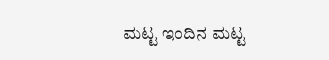ಮಟ್ಟ ಇಂದಿನ ಮಟ್ಟ